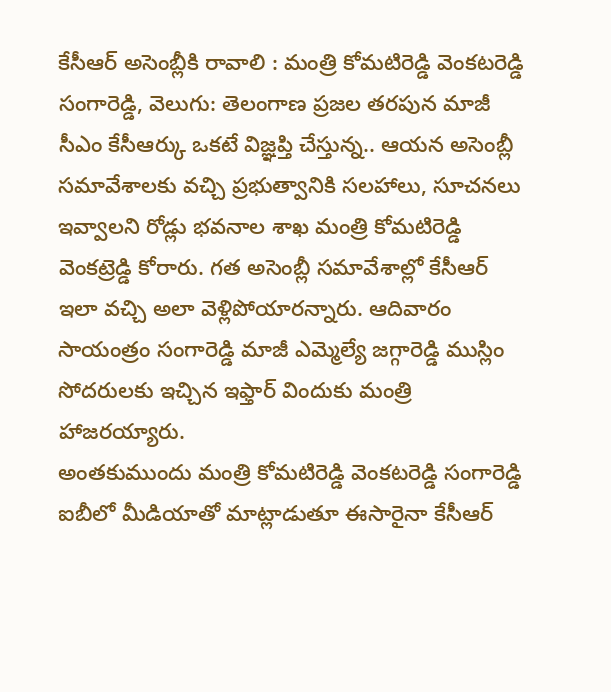కేసీఆర్ అసెంబ్లీకి రావాలి : మంత్రి కోమటిరెడ్డి వెంకటరెడ్డి
సంగారెడ్డి, వెలుగు: తెలంగాణ ప్రజల తరపున మాజీ సీఎం కేసీఆర్కు ఒకటే విజ్ఞప్తి చేస్తున్న.. ఆయన అసెంబ్లీ సమావేశాలకు వచ్చి ప్రభుత్వానికి సలహాలు, సూచనలు ఇవ్వాలని రోడ్లు భవనాల శాఖ మంత్రి కోమటిరెడ్డి వెంకట్రెడ్డి కోరారు. గత అసెంబ్లీ సమావేశాల్లో కేసీఆర్ ఇలా వచ్చి అలా వెళ్లిపోయారన్నారు. ఆదివారం సాయంత్రం సంగారెడ్డి మాజీ ఎమ్మెల్యే జగ్గారెడ్డి ముస్లిం సోదరులకు ఇచ్చిన ఇఫ్తార్ విందుకు మంత్రి హాజరయ్యారు.
అంతకుముందు మంత్రి కోమటిరెడ్డి వెంకటరెడ్డి సంగారెడ్డి ఐబీలో మీడియాతో మాట్లాడుతూ ఈసారైనా కేసీఆర్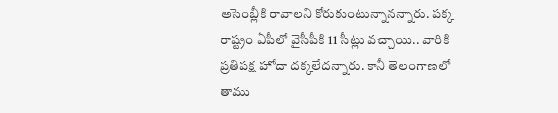అసెంబ్లీకి రావాలని కోరుకుంటున్నానన్నారు. పక్క రాష్ట్రం ఏపీలో వైసీపీకి 11 సీట్లు వచ్చాయి.. వారికి ప్రతిపక్ష హోదా దక్కలేదన్నారు. కానీ తెలంగాణలో తాము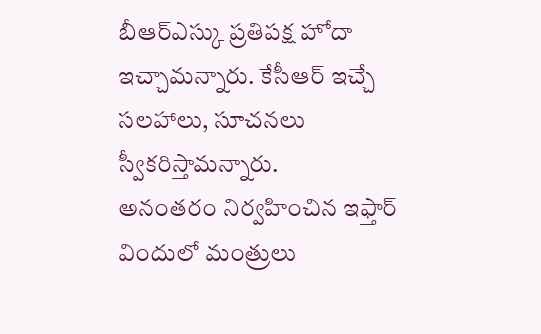బీఆర్ఎస్కు ప్రతిపక్ష హోదా ఇచ్చామన్నారు. కేసీఆర్ ఇచ్చే సలహాలు, సూచనలు స్వీకరిస్తామన్నారు.
అనంతరం నిర్వహించిన ఇఫ్తార్ విందులో మంత్రులు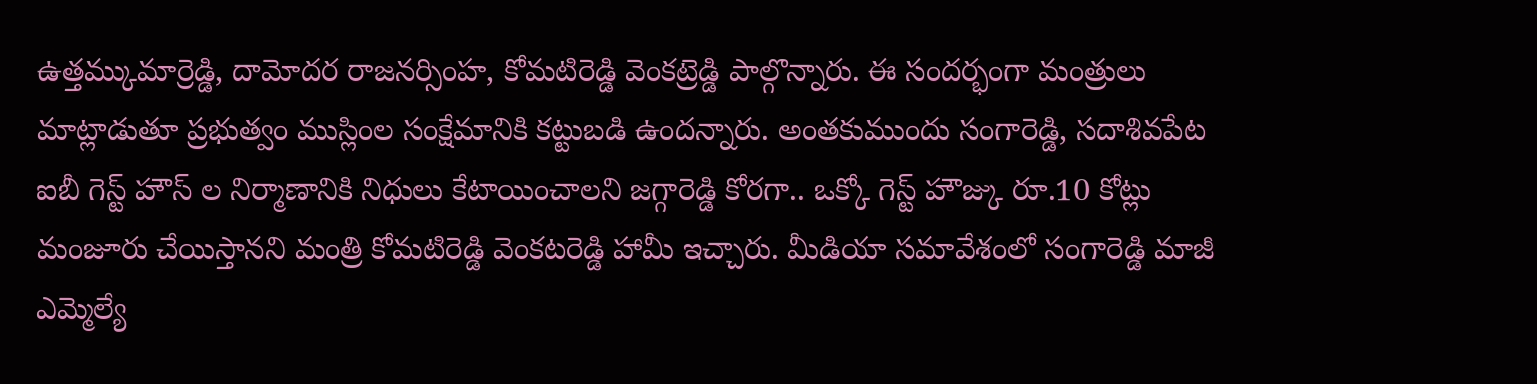ఉత్తమ్కుమార్రెడ్డి, దామోదర రాజనర్సింహ, కోమటిరెడ్డి వెంకట్రెడ్డి పాల్గొన్నారు. ఈ సందర్భంగా మంత్రులు మాట్లాడుతూ ప్రభుత్వం ముస్లింల సంక్షేమానికి కట్టుబడి ఉందన్నారు. అంతకుముందు సంగారెడ్డి, సదాశివపేట ఐబీ గెస్ట్ హౌస్ ల నిర్మాణానికి నిధులు కేటాయించాలని జగ్గారెడ్డి కోరగా.. ఒక్కో గెస్ట్ హౌజ్కు రూ.10 కోట్లు మంజూరు చేయిస్తానని మంత్రి కోమటిరెడ్డి వెంకటరెడ్డి హామీ ఇచ్చారు. మీడియా సమావేశంలో సంగారెడ్డి మాజీ ఎమ్మెల్యే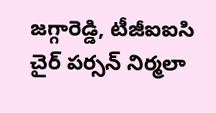జగ్గారెడ్డి, టీజీఐఐసి చైర్ పర్సన్ నిర్మలా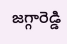జగ్గారెడ్డి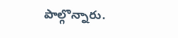పాల్గొన్నారు.